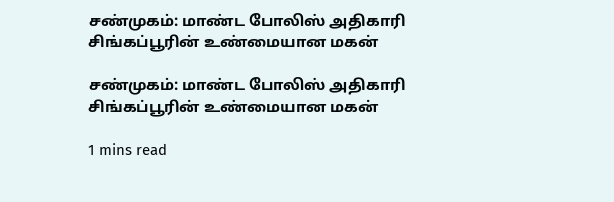சண்முகம்: மாண்ட போலிஸ் அதிகாரி சிங்கப்பூரின் உண்மையான மகன்

சண்முகம்: மாண்ட போலிஸ் அதிகாரி சிங்கப்பூரின் உண்மையான மகன்

1 mins read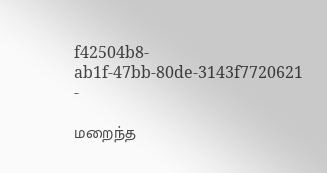f42504b8-ab1f-47bb-80de-3143f7720621
-

மறைந்த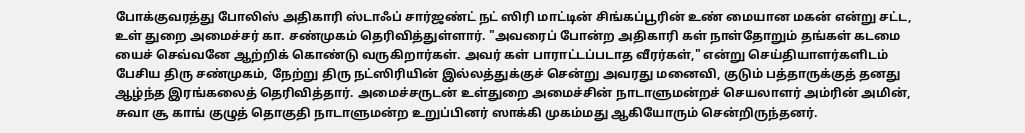போக்குவரத்து போலிஸ் அதிகாரி ஸ்டாஃப் சார்ஜண்ட் நட் ஸிரி மாட்டின் சிங்கப்பூரின் உண் மையான மகன் என்று சட்ட, உள் துறை அமைச்சர் கா. சண்முகம் தெரிவித்துள்ளார். "அவரைப் போன்ற அதிகாரி கள் நாள்தோறும் தங்கள் கடமை யைச் செவ்வனே ஆற்றிக் கொண்டு வருகிறார்கள். அவர் கள் பாராட்டப்படாத வீரர்கள்," என்று செய்தியாளர்களிடம் பேசிய திரு சண்முகம், நேற்று திரு நட்ஸிரியின் இல்லத்துக்குச் சென்று அவரது மனைவி, குடும் பத்தாருக்குத் தனது ஆழ்ந்த இரங்கலைத் தெரிவித்தார். அமைச்சருடன் உள்துறை அமைச்சின் நாடாளுமன்றச் செயலாளர் அம்ரின் அமின், சுவா சூ காங் குழுத் தொகுதி நாடாளுமன்ற உறுப்பினர் ஸாக்கி முகம்மது ஆகியோரும் சென்றிருந்தனர்.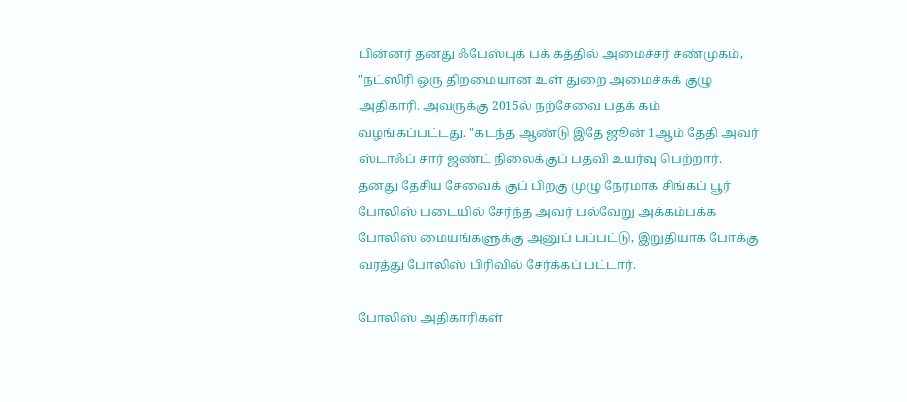பின்னர் தனது ஃபேஸ்புக் பக் கத்தில் அமைச்சர் சண்முகம், "நட்ஸிரி ஒரு திறமையான உள் துறை அமைச்சுக் குழு அதிகாரி. அவருக்கு 2015ல் நற்சேவை பதக் கம் வழங்கப்பட்டது. "கடந்த ஆண்டு இதே ஜூன் 1ஆம் தேதி அவர் ஸ்டாஃப் சார் ஜண்ட் நிலைக்குப் பதவி உயர்வு பெற்றார். தனது தேசிய சேவைக் குப் பிறகு முழு நேரமாக சிங்கப் பூர் போலிஸ் படையில் சேர்ந்த அவர் பல்வேறு அக்கம்பக்க போலிஸ் மையங்களுக்கு அனுப் பப்பட்டு, இறுதியாக போக்கு வரத்து போலிஸ் பிரிவில் சேர்க்கப் பட்டார்.

போலிஸ் அதிகாரிகள்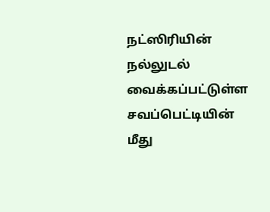நட்ஸிரியின் நல்லுடல் வைக்கப்பட்டுள்ள சவப்பெட்டியின் மீது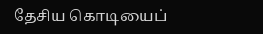தேசிய கொடியைப்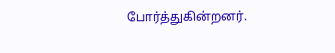போர்த்துகின்றனர்.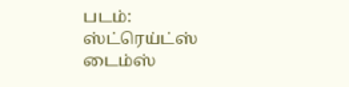படம்: ஸ்ட்ரெய்ட்ஸ் டைம்ஸ்